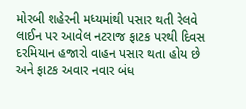મોરબી શહેરની મધ્યમાંથી પસાર થતી રેલવે લાઈન પર આવેલ નટરાજ ફાટક પરથી દિવસ દરમિયાન હજારો વાહન પસાર થતા હોય છે અને ફાટક અવાર નવાર બંધ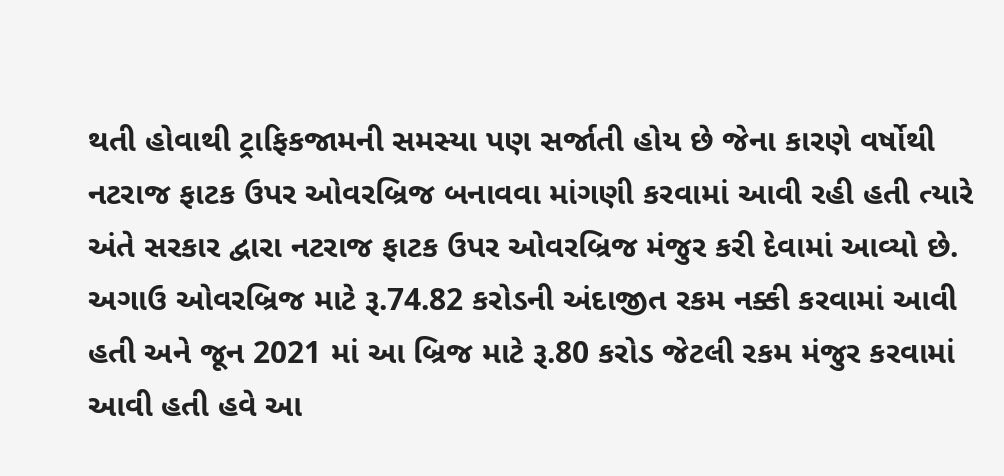થતી હોવાથી ટ્રાફિકજામની સમસ્યા પણ સર્જાતી હોય છે જેના કારણે વર્ષોથી નટરાજ ફાટક ઉપર ઓવરબ્રિજ બનાવવા માંગણી કરવામાં આવી રહી હતી ત્યારે અંતે સરકાર દ્વારા નટરાજ ફાટક ઉપર ઓવરબ્રિજ મંજુર કરી દેવામાં આવ્યો છે.
અગાઉ ઓવરબ્રિજ માટે રૂ.74.82 કરોડની અંદાજીત રકમ નક્કી કરવામાં આવી હતી અને જૂન 2021 માં આ બ્રિજ માટે રૂ.80 કરોડ જેટલી રકમ મંજુર કરવામાં આવી હતી હવે આ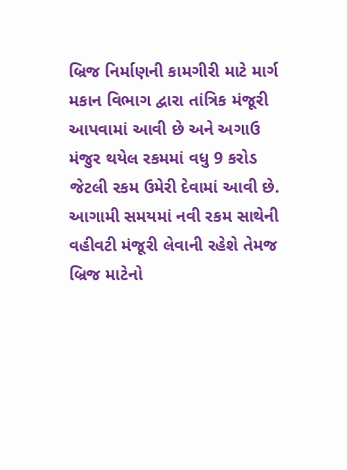બ્રિજ નિર્માણની કામગીરી માટે માર્ગ મકાન વિભાગ દ્વારા તાંત્રિક મંજૂરી આપવામાં આવી છે અને અગાઉ મંજુર થયેલ રકમમાં વધુ 9 કરોડ જેટલી રકમ ઉમેરી દેવામાં આવી છે. આગામી સમયમાં નવી રકમ સાથેની વહીવટી મંજૂરી લેવાની રહેશે તેમજ બ્રિજ માટેનો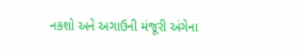નકશો અને અગાઉની મંજૂરી અંગેના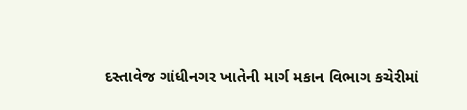દસ્તાવેજ ગાંધીનગર ખાતેની માર્ગ મકાન વિભાગ કચેરીમાં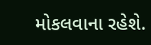મોકલવાના રહેશે.